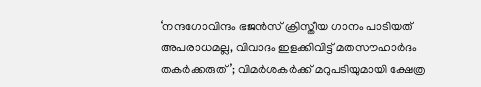‘നന്ദഗോവിന്ദം ഭജൻസ് ക്രിസ്തീയ ഗാനം പാടിയത് അപരാധമല്ല, വിവാദം ഇളക്കിവിട്ട് മതസൗഹാർദം തകർക്കരുത്’; വിമർശകർക്ക് മറുപടിയുമായി ക്ഷേത്ര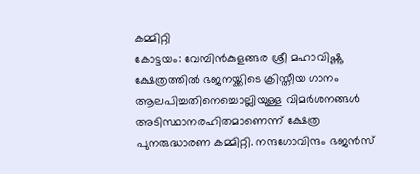കമ്മിറ്റി
കോട്ടയം: വേമ്പിൻകുളങ്ങര ശ്രീ മഹാവിഷ്ണു ക്ഷേത്രത്തിൽ ഭജനയ്ക്കിടെ ക്രിസ്തീയ ഗാനം ആലപിച്ചതിനെച്ചൊല്ലിയുള്ള വിമർശനങ്ങൾ അടിസ്ഥാനരഹിതമാണെന്ന് ക്ഷേത്ര പുനരുദ്ധാരണ കമ്മിറ്റി. നന്ദഗോവിന്ദം ഭജൻസ്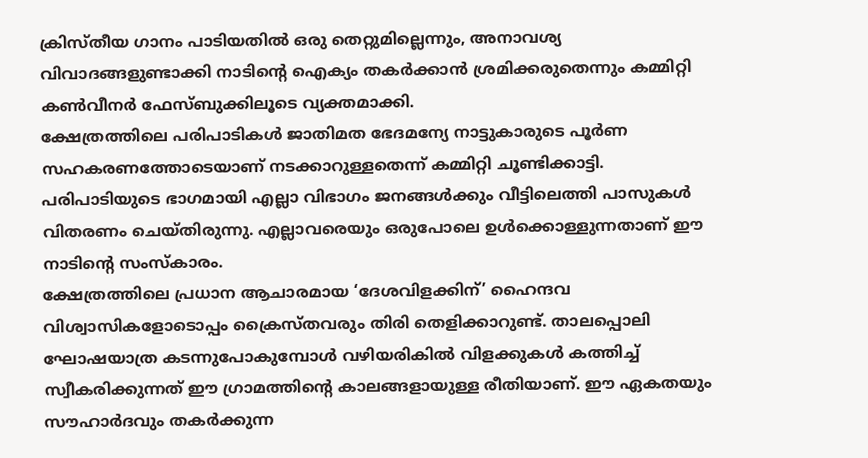ക്രിസ്തീയ ഗാനം പാടിയതിൽ ഒരു തെറ്റുമില്ലെന്നും, അനാവശ്യ വിവാദങ്ങളുണ്ടാക്കി നാടിന്റെ ഐക്യം തകർക്കാൻ ശ്രമിക്കരുതെന്നും കമ്മിറ്റി കൺവീനർ ഫേസ്ബുക്കിലൂടെ വ്യക്തമാക്കി.
ക്ഷേത്രത്തിലെ പരിപാടികൾ ജാതിമത ഭേദമന്യേ നാട്ടുകാരുടെ പൂർണ സഹകരണത്തോടെയാണ് നടക്കാറുള്ളതെന്ന് കമ്മിറ്റി ചൂണ്ടിക്കാട്ടി. പരിപാടിയുടെ ഭാഗമായി എല്ലാ വിഭാഗം ജനങ്ങൾക്കും വീട്ടിലെത്തി പാസുകൾ വിതരണം ചെയ്തിരുന്നു. എല്ലാവരെയും ഒരുപോലെ ഉൾക്കൊള്ളുന്നതാണ് ഈ നാടിന്റെ സംസ്കാരം.
ക്ഷേത്രത്തിലെ പ്രധാന ആചാരമായ ‘ദേശവിളക്കിന്’ ഹൈന്ദവ വിശ്വാസികളോടൊപ്പം ക്രൈസ്തവരും തിരി തെളിക്കാറുണ്ട്. താലപ്പൊലി ഘോഷയാത്ര കടന്നുപോകുമ്പോൾ വഴിയരികിൽ വിളക്കുകൾ കത്തിച്ച് സ്വീകരിക്കുന്നത് ഈ ഗ്രാമത്തിന്റെ കാലങ്ങളായുള്ള രീതിയാണ്. ഈ ഏകതയും സൗഹാർദവും തകർക്കുന്ന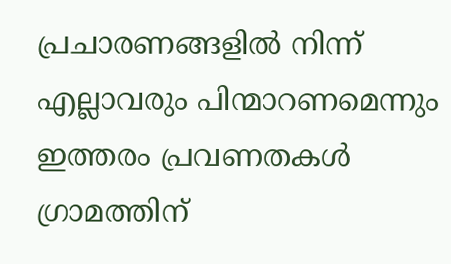പ്രചാരണങ്ങളിൽ നിന്ന് എല്ലാവരും പിന്മാറണമെന്നും ഇത്തരം പ്രവണതകൾ ഗ്രാമത്തിന്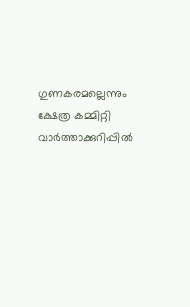ഗുണകരമല്ലെന്നും ക്ഷേത്ര കമ്മിറ്റി വാർത്താക്കുറിപ്പിൽ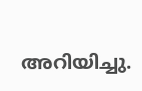അറിയിച്ചു.